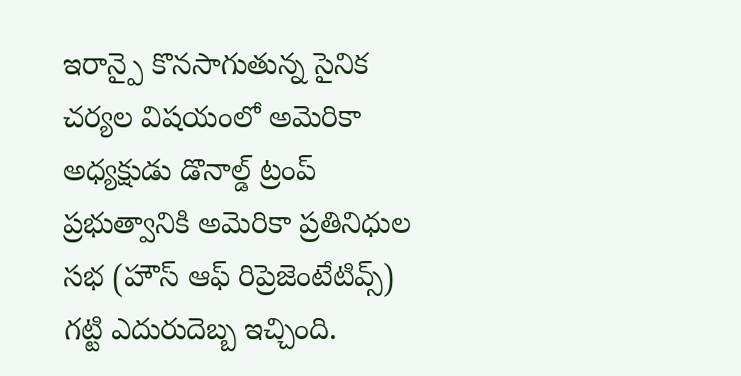ఇరాన్పై కొనసాగుతున్న సైనిక చర్యల విషయంలో అమెరికా అధ్యక్షుడు డొనాల్డ్ ట్రంప్ ప్రభుత్వానికి అమెరికా ప్రతినిధుల సభ (హౌస్ ఆఫ్ రిప్రెజెంటేటివ్స్) గట్టి ఎదురుదెబ్బ ఇచ్చింది.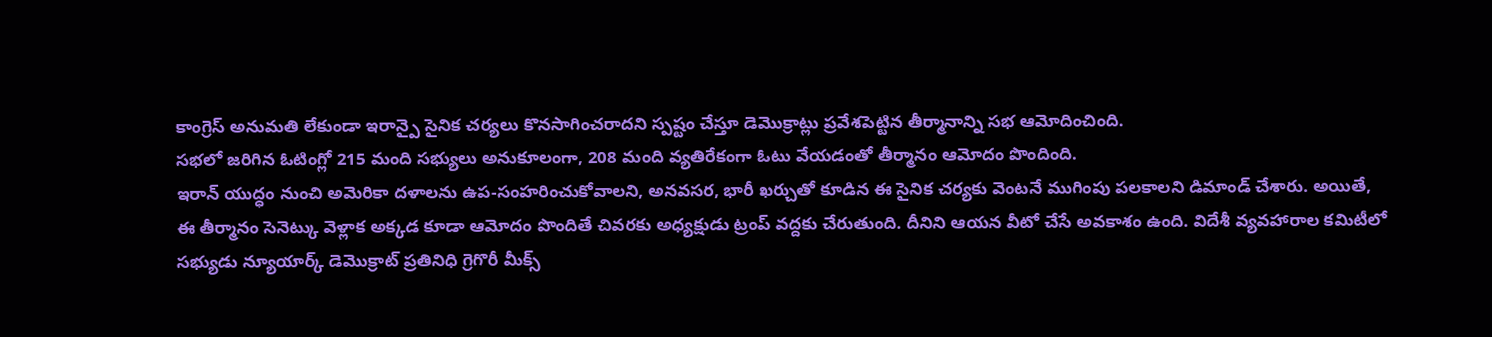కాంగ్రెస్ అనుమతి లేకుండా ఇరాన్పై సైనిక చర్యలు కొనసాగించరాదని స్పష్టం చేస్తూ డెమొక్రాట్లు ప్రవేశపెట్టిన తీర్మానాన్ని సభ ఆమోదించింది.
సభలో జరిగిన ఓటింగ్లో 215 మంది సభ్యులు అనుకూలంగా, 208 మంది వ్యతిరేకంగా ఓటు వేయడంతో తీర్మానం ఆమోదం పొందింది.
ఇరాన్ యుద్ధం నుంచి అమెరికా దళాలను ఉప-సంహరించుకోవాలని, అనవసర, భారీ ఖర్చుతో కూడిన ఈ సైనిక చర్యకు వెంటనే ముగింపు పలకాలని డిమాండ్ చేశారు. అయితే, ఈ తీర్మానం సెనెట్కు వెళ్లాక అక్కడ కూడా ఆమోదం పొందితే చివరకు అధ్యక్షుడు ట్రంప్ వద్దకు చేరుతుంది. దీనిని ఆయన వీటో చేసే అవకాశం ఉంది. విదేశీ వ్యవహారాల కమిటీలో సభ్యుడు న్యూయార్క్ డెమొక్రాట్ ప్రతినిధి గ్రెగొరీ మీక్స్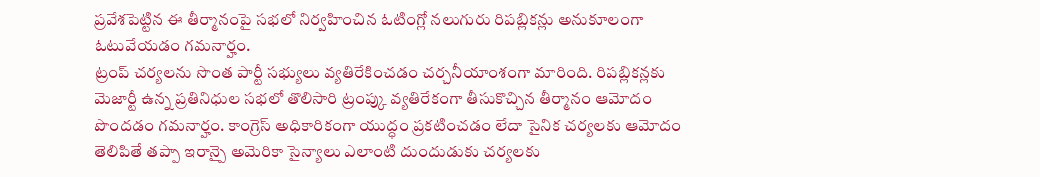ప్రవేశపెట్టిన ఈ తీర్మానంపై సభలో నిర్వహించిన ఓటింగ్లో నలుగురు రిపబ్లికన్లు అనుకూలంగా ఓటువేయడం గమనార్హం.
ట్రంప్ చర్యలను సొంత పార్టీ సభ్యులు వ్యతిరేకించడం చర్చనీయాంశంగా మారింది. రిపబ్లికన్లకు మెజార్టీ ఉన్న ప్రతినిధుల సభలో తొలిసారి ట్రంప్కు వ్యతిరేకంగా తీసుకొచ్చిన తీర్మానం ఆమోదం పొందడం గమనార్హం. కాంగ్రెస్ అధికారికంగా యుద్ధం ప్రకటించడం లేదా సైనిక చర్యలకు ఆమోదం తెలిపితే తప్పా ఇరాన్పై అమెరికా సైన్యాలు ఎలాంటి దుందుడుకు చర్యలకు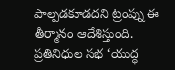పాల్పడకూడదని ట్రంప్ను ఈ తీర్మానం ఆదేశిస్తుంది.
ప్రతినిధుల సభ ‘యుద్ధ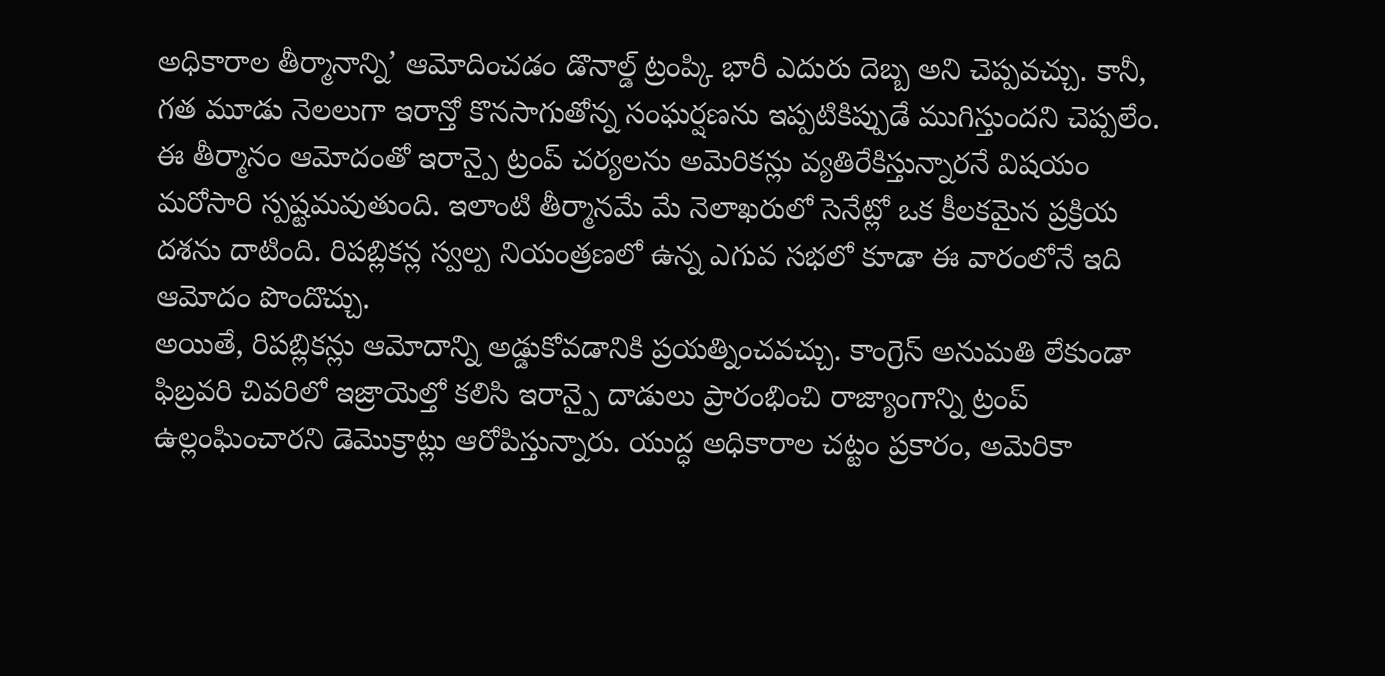అధికారాల తీర్మానాన్ని’ ఆమోదించడం డొనాల్డ్ ట్రంప్కి భారీ ఎదురు దెబ్బ అని చెప్పవచ్చు. కానీ, గత మూడు నెలలుగా ఇరాన్తో కొనసాగుతోన్న సంఘర్షణను ఇప్పటికిప్పుడే ముగిస్తుందని చెప్పలేం. ఈ తీర్మానం ఆమోదంతో ఇరాన్పై ట్రంప్ చర్యలను అమెరికన్లు వ్యతిరేకిస్తున్నారనే విషయం మరోసారి స్పష్టమవుతుంది. ఇలాంటి తీర్మానమే మే నెలాఖరులో సెనేట్లో ఒక కీలకమైన ప్రక్రియ దశను దాటింది. రిపబ్లికన్ల స్వల్ప నియంత్రణలో ఉన్న ఎగువ సభలో కూడా ఈ వారంలోనే ఇది ఆమోదం పొందొచ్చు.
అయితే, రిపబ్లికన్లు ఆమోదాన్ని అడ్డుకోవడానికి ప్రయత్నించవచ్చు. కాంగ్రెస్ అనుమతి లేకుండా ఫిబ్రవరి చివరిలో ఇజ్రాయెల్తో కలిసి ఇరాన్పై దాడులు ప్రారంభించి రాజ్యాంగాన్ని ట్రంప్ ఉల్లంఘించారని డెమొక్రాట్లు ఆరోపిస్తున్నారు. యుద్ధ అధికారాల చట్టం ప్రకారం, అమెరికా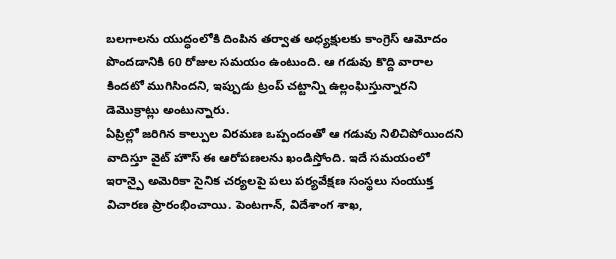బలగాలను యుద్ధంలోకి దింపిన తర్వాత అధ్యక్షులకు కాంగ్రెస్ ఆమోదం పొందడానికి 60 రోజుల సమయం ఉంటుంది. ఆ గడువు కొద్ది వారాల కిందటో ముగిసిందని, ఇప్పుడు ట్రంప్ చట్టాన్ని ఉల్లంఘిస్తున్నారని డెమొక్రాట్లు అంటున్నారు.
ఏప్రిల్లో జరిగిన కాల్పుల విరమణ ఒప్పందంతో ఆ గడువు నిలిచిపోయిందని వాదిస్తూ వైట్ హౌస్ ఈ ఆరోపణలను ఖండిస్తోంది. ఇదే సమయంలో ఇరాన్పై అమెరికా సైనిక చర్యలపై పలు పర్యవేక్షణ సంస్థలు సంయుక్త విచారణ ప్రారంభించాయి. పెంటగాన్, విదేశాంగ శాఖ,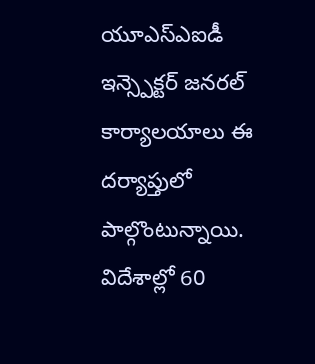యూఎస్ఎఐడీ ఇన్స్పెక్టర్ జనరల్ కార్యాలయాలు ఈ దర్యాప్తులో పాల్గొంటున్నాయి. విదేశాల్లో 60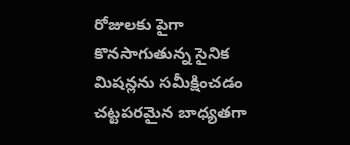రోజులకు పైగా కొనసాగుతున్న సైనిక మిషన్లను సమీక్షించడం చట్టపరమైన బాధ్యతగా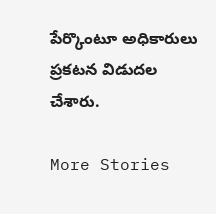పేర్కొంటూ అధికారులు ప్రకటన విడుదల చేశారు.

More Stories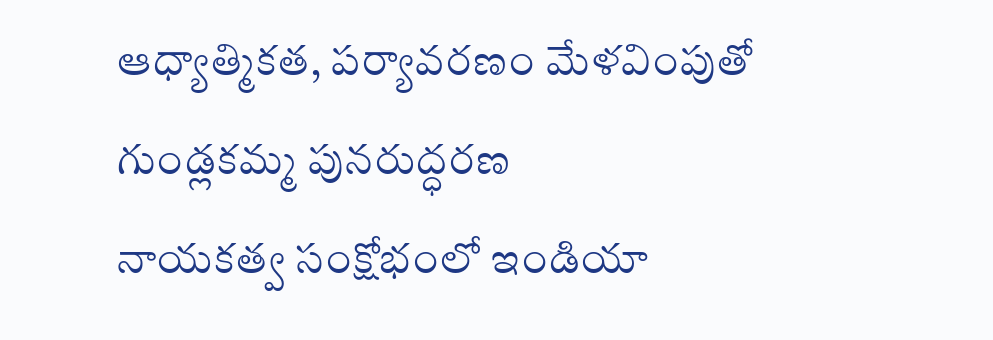ఆధ్యాత్మికత, పర్యావరణం మేళవింపుతో గుండ్లకమ్మ పునరుద్ధరణ
నాయకత్వ సంక్షోభంలో ఇండియా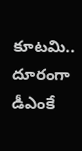కూటమి.. దూరంగా డీఎంకే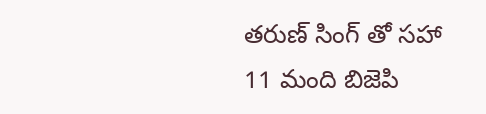తరుణ్ సింగ్ తో సహా 11 మంది బిజెపి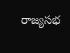రాజ్యసభ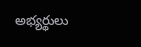అభ్యర్థులు